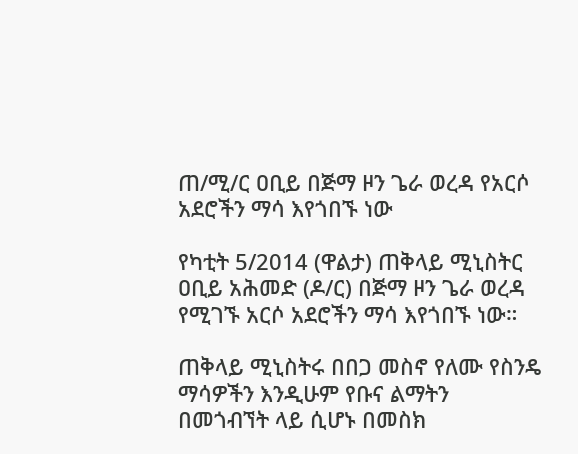ጠ/ሚ/ር ዐቢይ በጅማ ዞን ጌራ ወረዳ የአርሶ አደሮችን ማሳ እየጎበኙ ነው

የካቲት 5/2014 (ዋልታ) ጠቅላይ ሚኒስትር ዐቢይ አሕመድ (ዶ/ር) በጅማ ዞን ጌራ ወረዳ የሚገኙ አርሶ አደሮችን ማሳ እየጎበኙ ነው።

ጠቅላይ ሚኒስትሩ በበጋ መስኖ የለሙ የስንዴ ማሳዎችን እንዲሁም የቡና ልማትን በመጎብኘት ላይ ሲሆኑ በመስክ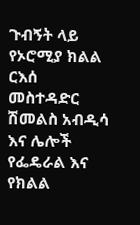ጉብኝት ላይ የኦሮሚያ ክልል ርእሰ መስተዳድር ሽመልስ አብዲሳ እና ሌሎች የፌዴራል እና የክልል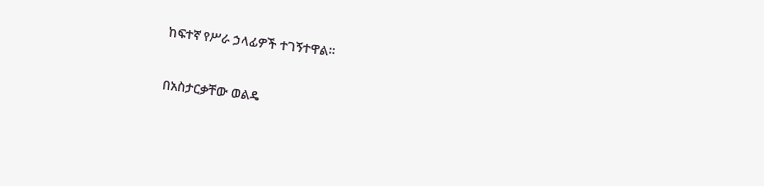ከፍተኛ የሥራ ኃላፊዎች ተገኝተዋል።

በአስታርቃቸው ወልዴ